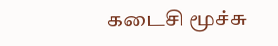கடைசி மூச்சு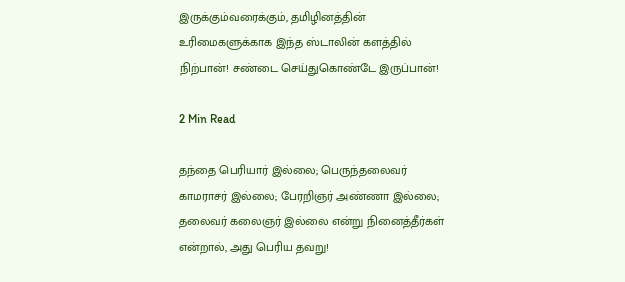இருக்கும்வரைக்கும், தமிழினத்தின் உரிமைகளுக்காக இந்த ஸ்டாலின் களத்தில் நிற்பான்! சண்டை செய்துகொண்டே இருப்பான்!

2 Min Read

தந்தை பெரியார் இல்லை; பெருந்தலைவர் காமராசர் இல்லை; பேரறிஞர் அண்ணா இல்லை;
தலைவர் கலைஞர் இல்லை என்று நினைத்தீர்கள் என்றால், அது பெரிய தவறு!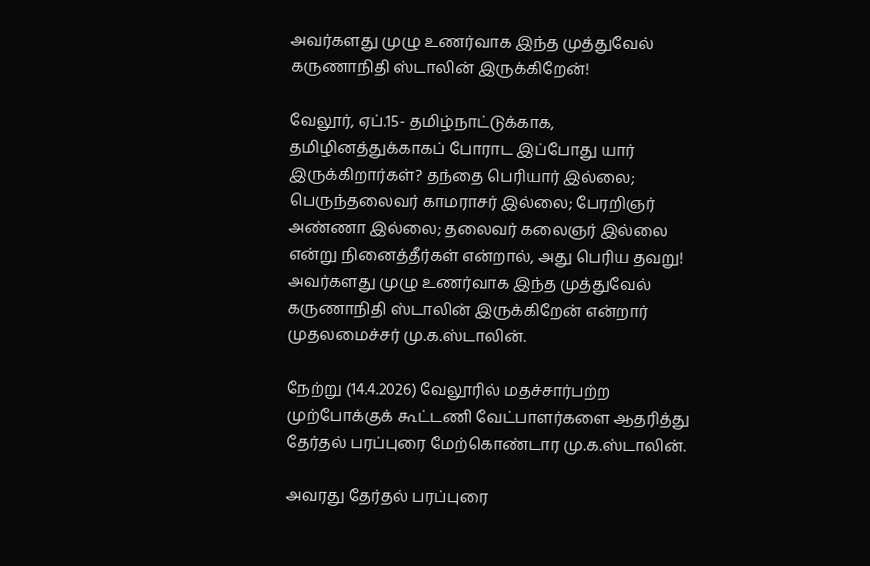அவர்களது முழு உணர்வாக இந்த முத்துவேல் கருணாநிதி ஸ்டாலின் இருக்கிறேன்!

வேலூர், ஏப்.15- தமிழ்நாட்டுக்காக, தமிழினத்துக்காகப் போராட இப்போது யார் இருக்கிறார்கள்? தந்தை பெரியார் இல்லை; பெருந்தலைவர் காமராசர் இல்லை; பேரறிஞர் அண்ணா இல்லை; தலைவர் கலைஞர் இல்லை என்று நினைத்தீர்கள் என்றால், அது பெரிய தவறு! அவர்களது முழு உணர்வாக இந்த முத்துவேல் கருணாநிதி ஸ்டாலின் இருக்கிறேன் என்றார் முதலமைச்சர் மு.க.ஸ்டாலின்.

நேற்று (14.4.2026) வேலூரில் மதச்சார்பற்ற முற்போக்குக் கூட்டணி வேட்பாளர்களை ஆதரித்து தேர்தல் பரப்புரை மேற்கொண்டார மு.க.ஸ்டாலின்.

அவரது தேர்தல் பரப்புரை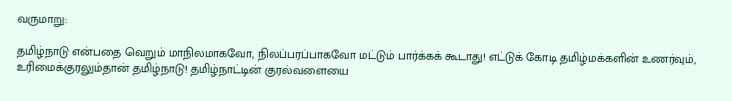வருமாறு:

தமிழ்நாடு என்பதை வெறும் மாநிலமாகவோ, நிலப்பரப்பாகவோ மட்டும் பார்க்கக் கூடாது! எட்டுக் கோடி தமிழ்மக்களின் உணர்வும், உரிமைக்குரலும்தான் தமிழ்நாடு! தமிழ்நாட்டின் குரல்வளையை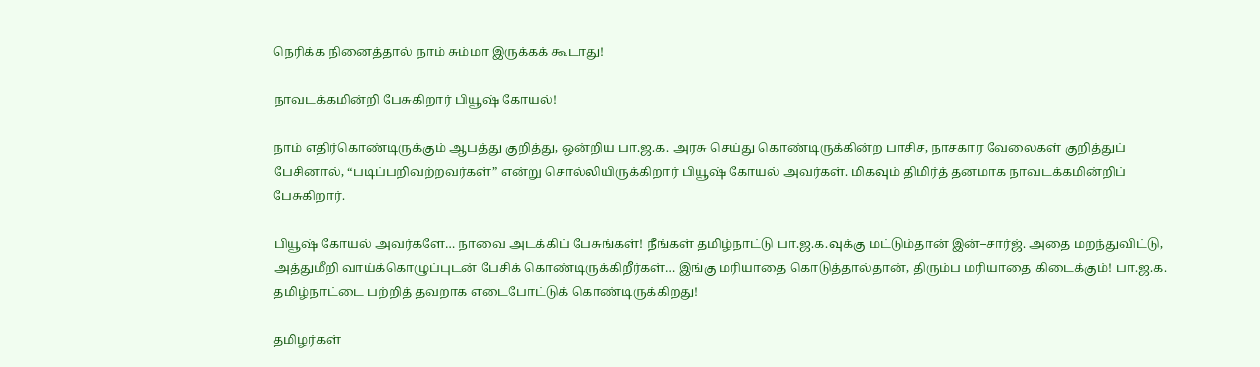நெரிக்க நினைத்தால் நாம் சும்மா இருக்கக் கூடாது!

நாவடக்கமின்றி பேசுகிறார் பியூஷ் கோயல்!

நாம் எதிர்கொண்டிருக்கும் ஆபத்து குறித்து, ஒன்றிய பா.ஜ.க. அரசு செய்து கொண்டிருக்கின்ற பாசிச, நாசகார வேலைகள் குறித்துப் பேசினால், “படிப்பறிவற்றவர்கள்” என்று சொல்லியிருக்கிறார் பியூஷ் கோயல் அவர்கள். மிகவும் திமிர்த் தனமாக நாவடக்கமின்றிப் பேசுகிறார்.

பியூஷ் கோயல் அவர்களே… நாவை அடக்கிப் பேசுங்கள்! நீங்கள் தமிழ்நாட்டு பா.ஜ.க.வுக்கு மட்டும்தான் இன்–சார்ஜ். அதை மறந்துவிட்டு, அத்துமீறி வாய்க்கொழுப்புடன் பேசிக் கொண்டிருக்கிறீர்கள்… இங்கு மரியாதை கொடுத்தால்தான், திரும்ப மரியாதை கிடைக்கும்! பா.ஜ.க. தமிழ்நாட்டை பற்றித் தவறாக எடைபோட்டுக் கொண்டிருக்கிறது!

தமிழர்கள்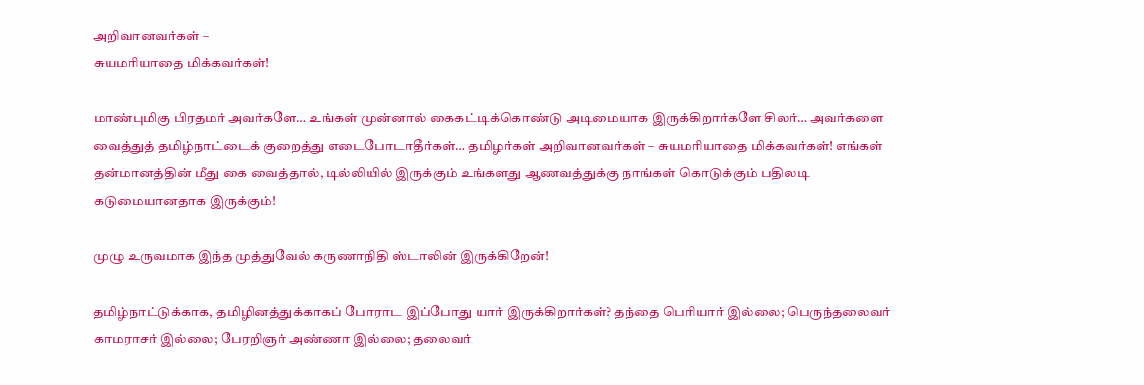அறிவானவர்கள் –
சுயமரியாதை மிக்கவர்கள்!

மாண்புமிகு பிரதமர் அவர்களே… உங்கள் முன்னால் கைகட்டிக்கொண்டு அடிமையாக இருக்கிறார்களே சிலர்… அவர்களை வைத்துத் தமிழ்நாட்டைக் குறைத்து எடைபோடாதீர்கள்… தமிழர்கள் அறிவானவர்கள் – சுயமரியாதை மிக்கவர்கள்! எங்கள் தன்மானத்தின் மீது கை வைத்தால், டில்லியில் இருக்கும் உங்களது ஆணவத்துக்கு நாங்கள் கொடுக்கும் பதிலடி கடுமையானதாக இருக்கும்!

முழு உருவமாக இந்த முத்துவேல் கருணாநிதி ஸ்டாலின் இருக்கிறேன்!

தமிழ்நாட்டுக்காக, தமிழினத்துக்காகப் போராட இப்போது யார் இருக்கிறார்கள்? தந்தை பெரியார் இல்லை; பெருந்தலைவர் காமராசர் இல்லை; பேரறிஞர் அண்ணா இல்லை; தலைவர்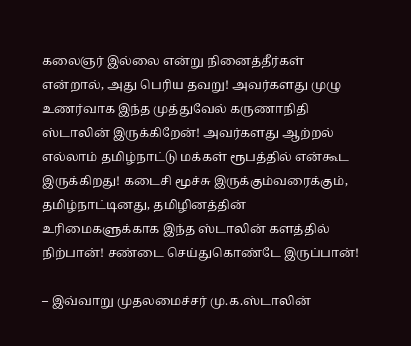கலைஞர் இல்லை என்று நினைத்தீர்கள் என்றால், அது பெரிய தவறு! அவர்களது முழு உணர்வாக இந்த முத்துவேல் கருணாநிதி ஸ்டாலின் இருக்கிறேன்! அவர்களது ஆற்றல் எல்லாம் தமிழ்நாட்டு மக்கள் ரூபத்தில் என்கூட இருக்கிறது! கடைசி மூச்சு இருக்கும்வரைக்கும், தமிழ்நாட்டினது, தமிழினத்தின் உரிமைகளுக்காக இந்த ஸ்டாலின் களத்தில் நிற்பான்! சண்டை செய்துகொண்டே இருப்பான்!

– இவ்வாறு முதலமைச்சர் மு.க.ஸ்டாலின்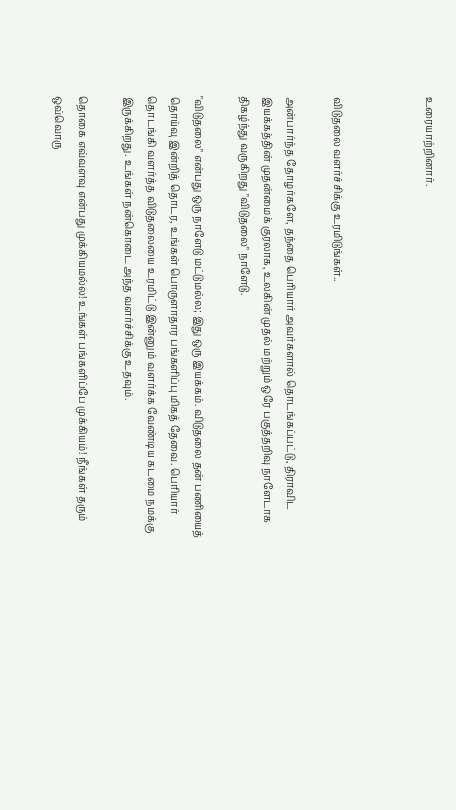உரையாற்றினார்.



விடுதலை வளர்ச்சிக்கு உரமிடுங்கள்..

அன்பார்ந்த தோழர்களே, தந்தை பெரியார் அவர்களால் தொடங்கப்பட்டு, திராவிட இயக்கத்தின் முதன்மைக் குரலாக, உலகின் முதல் மற்றும் ஒரே பகுத்தறிவு நாளேடாக திகழ்ந்து வருகிறது "விடுதலை" நாளேடு.

"விடுதலை" என்பது ஒரு நாளேடு மட்டுமல்ல; இது ஒரு இயக்கம். விடுதலை தன் பணியைத் தொய்வு இன்றித் தொடர, உங்கள் பொருளாதார பங்களிப்பு மிகத் தேவை. பெரியார் தொடங்கி வளர்த்த விடுதலையை உரமிட்டு இன்னும் வளர்க்க வேண்டிய கடமை நமக்கு இருக்கிறது. உங்கள் நன்கொடை அந்த வளர்ச்சிக்கு உதவும்.

தொகை எவ்வளவு என்பது முக்கியமல்ல! உங்கள் பங்களிப்பே முக்கியம்! நீங்கள் தரும் ஒவ்வொரு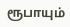ரூபாயும்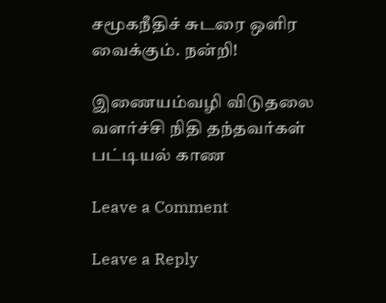சமூகநீதிச் சுடரை ஒளிர வைக்கும். நன்றி!

இணையம்வழி விடுதலை வளர்ச்சி நிதி தந்தவர்கள் பட்டியல் காண

Leave a Comment

Leave a Reply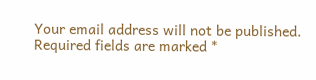Your email address will not be published. Required fields are marked *